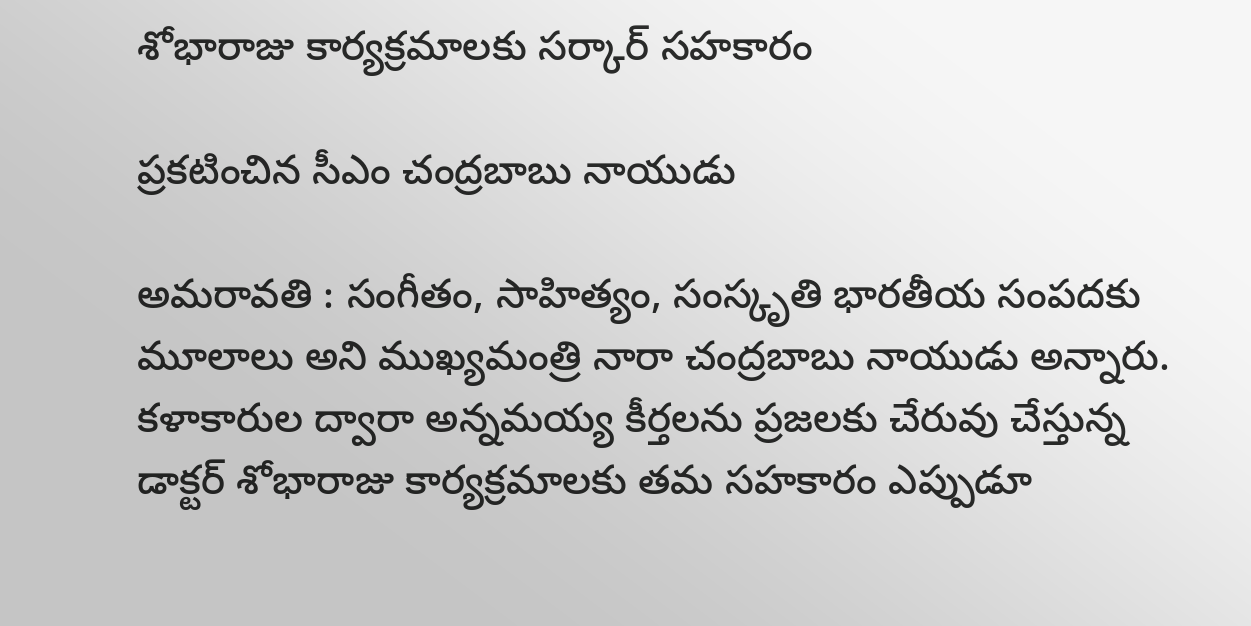శోభారాజు కార్య‌క్ర‌మాల‌కు స‌ర్కార్ స‌హ‌కారం

ప్ర‌క‌టించిన సీఎం చంద్ర‌బాబు నాయుడు

అమ‌రావ‌తి : సంగీతం, సాహిత్యం, సంస్కృతి భారతీయ సంపదకు మూలాలు అని ముఖ్యమంత్రి నారా చంద్రబాబు నాయుడు అన్నారు. కళాకారుల ద్వారా అన్నమయ్య కీర్తలను ప్రజలకు చేరువు చేస్తున్న డాక్టర్ శోభారాజు కార్యక్రమాలకు తమ సహకారం ఎప్పుడూ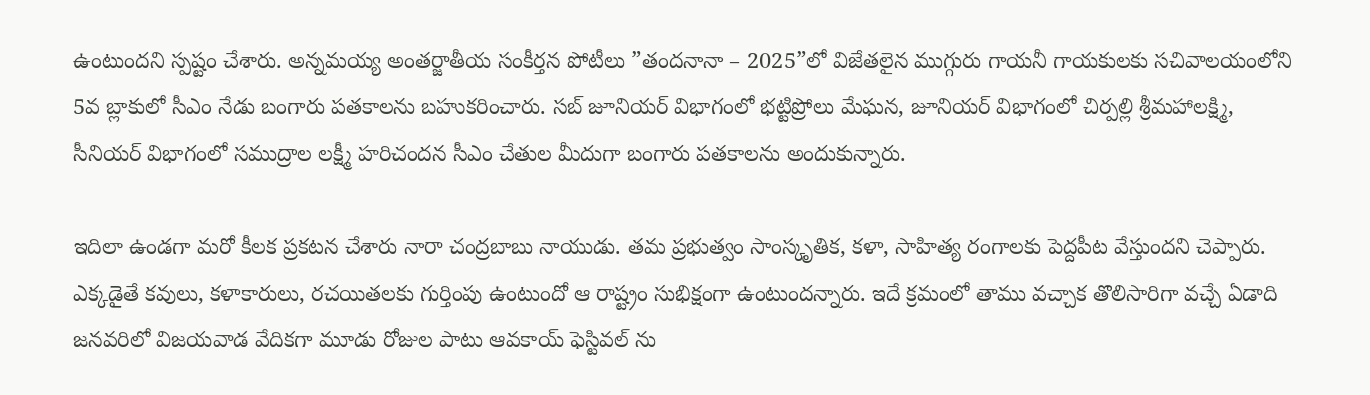ఉంటుందని స్ప‌ష్టం చేశారు. అన్నమయ్య అంతర్జాతీయ సంకీర్తన పోటీలు ”తందనానా – 2025”లో విజేతలైన ముగ్గురు గాయనీ గాయకులకు సచివాలయంలోని 5వ బ్లాకులో సీఎం నేడు బంగారు పతకాలను బహుకరించారు. సబ్‌ జూనియర్‌ విభాగంలో భట్టిప్రోలు మేఘన, జూనియర్‌ విభాగంలో చిర్పల్లి శ్రీమహాలక్ష్మి, సీనియర్‌ విభాగంలో సముద్రాల లక్ష్మీ హరిచందన సీఎం చేతుల మీదుగా బంగారు పతకాలను అందుకున్నారు.

ఇదిలా ఉండ‌గా మ‌రో కీల‌క ప్ర‌క‌ట‌న చేశారు నారా చంద్ర‌బాబు నాయుడు. త‌మ ప్ర‌భుత్వం సాంస్కృతిక‌, క‌ళా, సాహిత్య రంగాల‌కు పెద్ద‌పీట వేస్తుంద‌ని చెప్పారు. ఎక్క‌డైతే క‌వులు, క‌ళాకారులు, ర‌చ‌యిత‌లకు గుర్తింపు ఉంటుందో ఆ రాష్ట్రం సుభిక్షంగా ఉంటుంద‌న్నారు. ఇదే క్ర‌మంలో తాము వ‌చ్చాక తొలిసారిగా వ‌చ్చే ఏడాది జ‌న‌వ‌రిలో విజ‌య‌వాడ వేదికగా మూడు రోజుల పాటు ఆవ‌కాయ్ ఫెస్టివ‌ల్ ను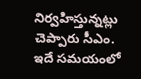నిర్వ‌హిస్తున్న‌ట్లు చెప్పారు సీఎం. ఇదే స‌మ‌యంలో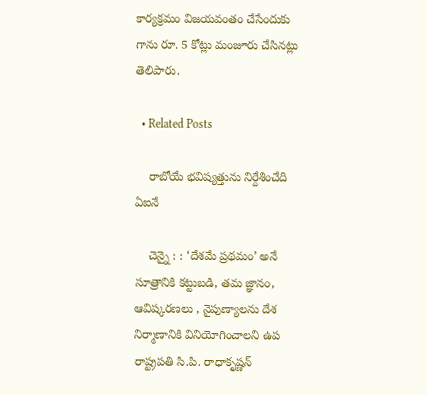కార్య‌క్ర‌మం విజ‌య‌వంతం చేసేందుకు గాను రూ. 5 కోట్లు మంజూరు చేసిన‌ట్లు తెలిపారు.

  • Related Posts

    రాబోయే భ‌విష్య‌త్తును నిర్దేశించేది ఏఐనే

    చెన్నై : : ‘దేశమే ప్రథమం’ అనే సూత్రానికి కట్టుబడి, తమ జ్ఞానం, ఆవిష్కరణలు , నైపుణ్యాలను దేశ నిర్మాణానికి వినియోగించాలని ఉప రాష్ట్రపతి సి.పి. రాధాకృష్ణన్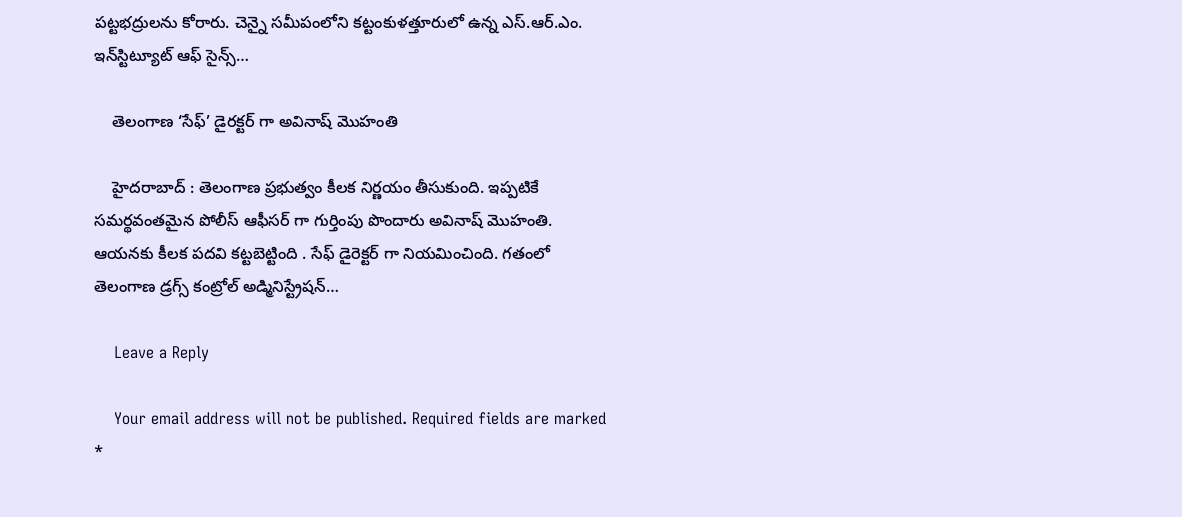పట్టభద్రులను కోరారు. చెన్నై సమీపంలోని కట్టంకుళత్తూరులో ఉన్న ఎస్.ఆర్.ఎం. ఇన్‌స్టిట్యూట్ ఆఫ్ సైన్స్…

    తెలంగాణ ‘సేఫ్’ డైర‌క్ట‌ర్ గా అవినాష్ మొహంతి

    హైద‌రాబాద్ : తెలంగాణ ప్ర‌భుత్వం కీల‌క నిర్ణ‌యం తీసుకుంది. ఇప్ప‌టికే స‌మ‌ర్థ‌వంత‌మైన పోలీస్ ఆఫీస‌ర్ గా గుర్తింపు పొందారు అవినాష్ మొహంతి. ఆయ‌న‌కు కీల‌క ప‌ద‌వి క‌ట్ట‌బెట్టింది . సేఫ్ డైరెక్ట‌ర్ గా నియ‌మించింది. గతంలో తెలంగాణ డ్రగ్స్ కంట్రోల్ అడ్మినిస్ట్రేషన్…

    Leave a Reply

    Your email address will not be published. Required fields are marked *